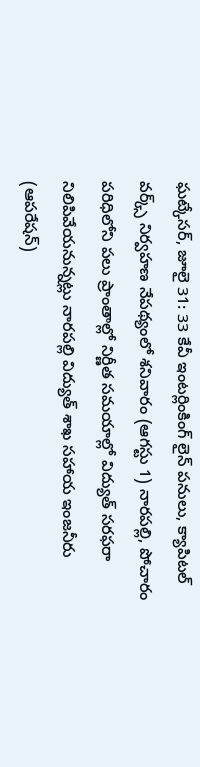ఘట్కేసర్, జూలై 31: 33 కేవీ ఇంటర్లింకింగ్ లైన్ పనులు, క్యాపిటల్ వర్క్స్ నిర్వహణ నేపథ్యంలో శనివారం (ఆగస్టు 1) నారపల్లి, పోచారం పరిధిలోని పలు ప్రాంతాల్లో నిర్ణీత సమయాల్లో విద్యుత్ సరఫరా నిలిపివేయనున్నట్లు నారపల్లి విద్యుత్ శాఖ సహాయ ఇంజనీరు (ఆపరేషన్)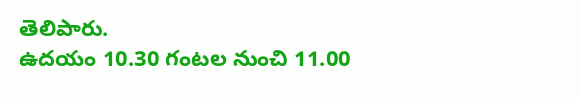తెలిపారు.
ఉదయం 10.30 గంటల నుంచి 11.00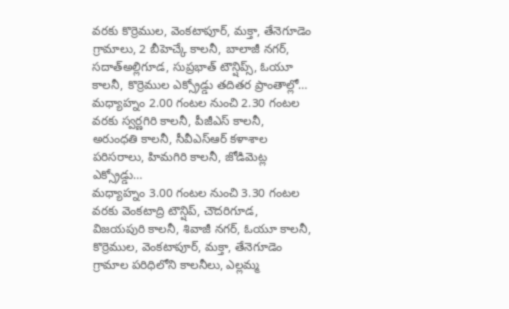వరకు కొర్రెముల, వెంకటాపూర్, మక్తా, తేనెగూడెం గ్రామాలు, 2 బీహెచ్కే కాలనీ, బాలాజీ నగర్, సదాత్అల్లిగూడ, సుప్రభాత్ టౌన్షిప్స్, ఓయూ కాలనీ, కొర్రెముల ఎక్స్రోడ్డు తదితర ప్రాంతాల్లో…
మధ్యాహ్నం 2.00 గంటల నుంచి 2.30 గంటల వరకు స్వర్ణగిరి కాలనీ, పీజీఎస్ కాలనీ, అరుంధతి కాలనీ, సీవీఎస్ఆర్ కళాశాల పరిసరాలు, హిమగిరి కాలనీ, జోడిమెట్ల ఎక్స్రోడ్డు…
మధ్యాహ్నం 3.00 గంటల నుంచి 3.30 గంటల వరకు వెంకటాద్రి టౌన్షిప్, చౌదరిగూడ, విజయపురి కాలనీ, శివాజీ నగర్, ఓయూ కాలనీ, కొర్రెముల, వెంకటాపూర్, మక్తా, తేనెగూడెం గ్రామాల పరిధిలోని కాలనీలు, ఎల్లమ్మ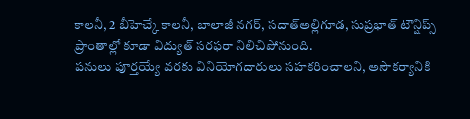కాలనీ, 2 బీహెచ్కే కాలనీ, బాలాజీ నగర్, సదాత్అల్లిగూడ, సుప్రభాత్ టౌన్షిప్స్ ప్రాంతాల్లో కూడా విద్యుత్ సరఫరా నిలిచిపోనుంది.
పనులు పూర్తయ్యే వరకు వినియోగదారులు సహకరించాలని, అసౌకర్యానికి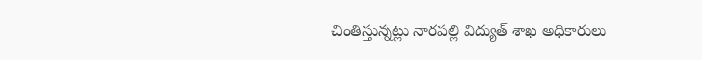చింతిస్తున్నట్లు నారపల్లి విద్యుత్ శాఖ అధికారులు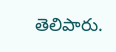తెలిపారు.